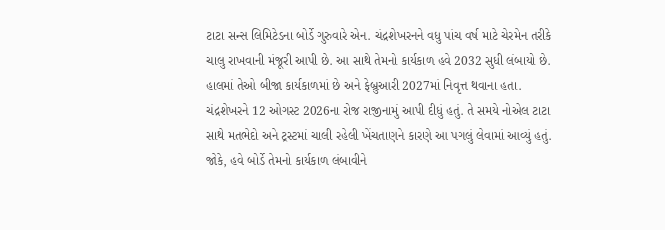ટાટા સન્સ લિમિટેડના બોર્ડે ગુરુવારે એન. ચંદ્રશેખરનને વધુ પાંચ વર્ષ માટે ચેરમેન તરીકે ચાલુ રાખવાની મંજૂરી આપી છે. આ સાથે તેમનો કાર્યકાળ હવે 2032 સુધી લંબાયો છે. હાલમાં તેઓ બીજા કાર્યકાળમાં છે અને ફેબ્રુઆરી 2027માં નિવૃત્ત થવાના હતા.
ચંદ્રશેખરને 12 ઓગસ્ટ 2026ના રોજ રાજીનામું આપી દીધું હતું. તે સમયે નોએલ ટાટા સાથે મતભેદો અને ટ્રસ્ટમાં ચાલી રહેલી ખેંચતાણને કારણે આ પગલું લેવામાં આવ્યું હતું. જોકે, હવે બોર્ડે તેમનો કાર્યકાળ લંબાવીને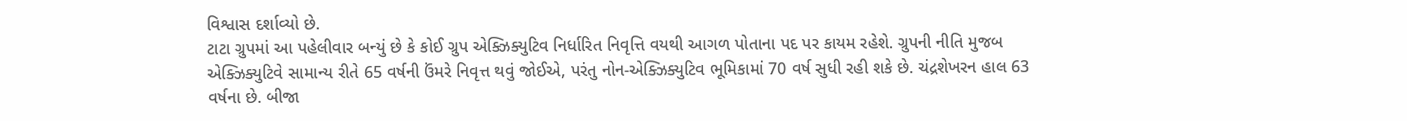વિશ્વાસ દર્શાવ્યો છે.
ટાટા ગ્રુપમાં આ પહેલીવાર બન્યું છે કે કોઈ ગ્રુપ એક્ઝિક્યુટિવ નિર્ધારિત નિવૃત્તિ વયથી આગળ પોતાના પદ પર કાયમ રહેશે. ગ્રુપની નીતિ મુજબ એક્ઝિક્યુટિવે સામાન્ય રીતે 65 વર્ષની ઉંમરે નિવૃત્ત થવું જોઈએ, પરંતુ નોન-એક્ઝિક્યુટિવ ભૂમિકામાં 70 વર્ષ સુધી રહી શકે છે. ચંદ્રશેખરન હાલ 63 વર્ષના છે. બીજા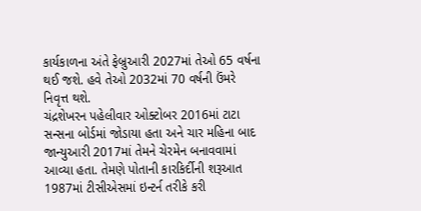કાર્યકાળના અંતે ફેબ્રુઆરી 2027માં તેઓ 65 વર્ષના થઈ જશે. હવે તેઓ 2032માં 70 વર્ષની ઉંમરે નિવૃત્ત થશે.
ચંદ્રશેખરન પહેલીવાર ઓક્ટોબર 2016માં ટાટા સન્સના બોર્ડમાં જોડાયા હતા અને ચાર મહિના બાદ જાન્યુઆરી 2017માં તેમને ચેરમેન બનાવવામાં આવ્યા હતા. તેમણે પોતાની કારકિર્દીની શરૂઆત 1987માં ટીસીએસમાં ઇન્ટર્ન તરીકે કરી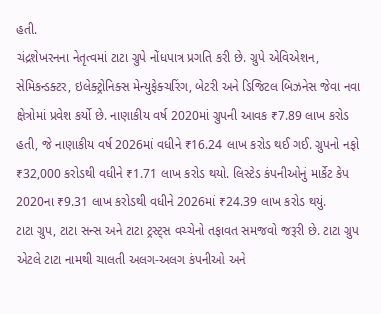હતી.
ચંદ્રશેખરનના નેતૃત્વમાં ટાટા ગ્રુપે નોંધપાત્ર પ્રગતિ કરી છે. ગ્રુપે એવિએશન, સેમિકન્ડક્ટર, ઇલેક્ટ્રોનિક્સ મેન્યુફેક્ચરિંગ, બેટરી અને ડિજિટલ બિઝનેસ જેવા નવા ક્ષેત્રોમાં પ્રવેશ કર્યો છે. નાણાકીય વર્ષ 2020માં ગ્રુપની આવક ₹7.89 લાખ કરોડ હતી, જે નાણાકીય વર્ષ 2026માં વધીને ₹16.24 લાખ કરોડ થઈ ગઈ. ગ્રુપનો નફો ₹32,000 કરોડથી વધીને ₹1.71 લાખ કરોડ થયો. લિસ્ટેડ કંપનીઓનું માર્કેટ કેપ 2020ના ₹9.31 લાખ કરોડથી વધીને 2026માં ₹24.39 લાખ કરોડ થયું.
ટાટા ગ્રુપ, ટાટા સન્સ અને ટાટા ટ્રસ્ટ્સ વચ્ચેનો તફાવત સમજવો જરૂરી છે. ટાટા ગ્રુપ એટલે ટાટા નામથી ચાલતી અલગ-અલગ કંપનીઓ અને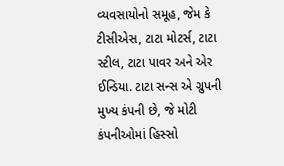વ્યવસાયોનો સમૂહ, જેમ કે ટીસીએસ, ટાટા મોટર્સ, ટાટા સ્ટીલ, ટાટા પાવર અને એર ઈન્ડિયા. ટાટા સન્સ એ ગ્રુપની મુખ્ય કંપની છે, જે મોટી કંપનીઓમાં હિસ્સો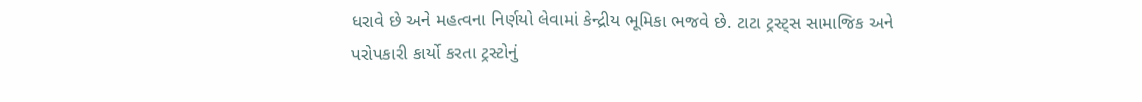ધરાવે છે અને મહત્વના નિર્ણયો લેવામાં કેન્દ્રીય ભૂમિકા ભજવે છે. ટાટા ટ્રસ્ટ્સ સામાજિક અને પરોપકારી કાર્યો કરતા ટ્રસ્ટોનું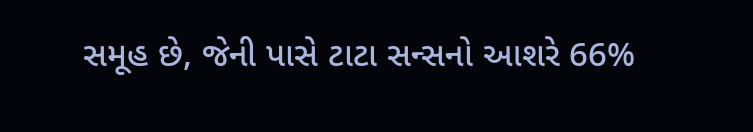સમૂહ છે, જેની પાસે ટાટા સન્સનો આશરે 66%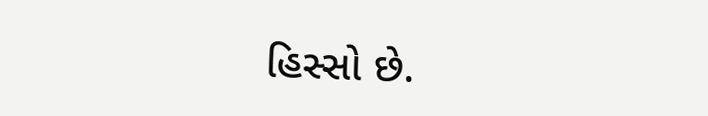હિસ્સો છે.